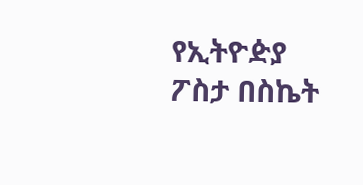የኢትዮዽያ ፖስታ በስኬት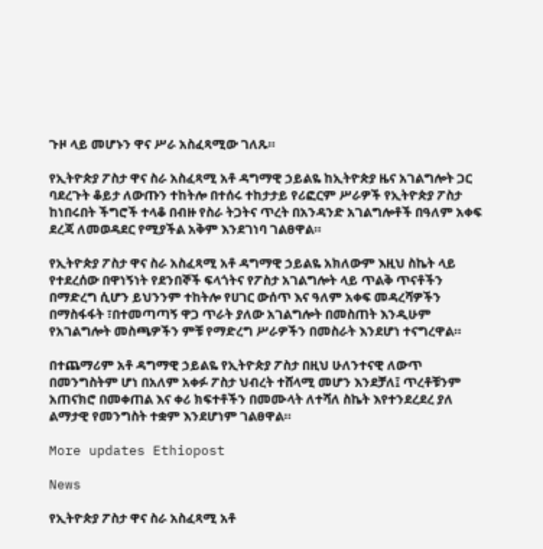ጉዞ ላይ መሆኑን ዋና ሥራ አስፈጻሚው ገለጹ።

የኢትዮጵያ ፖስታ ዋና ስራ አስፈጻሚ አቶ ዳግማዊ ኃይልዬ ከኢትዮጵያ ዜና አገልግሎት ጋር ባደረጉት ቆይታ ለውጡን ተከትሎ በተሰሩ ተከታታይ የሪፎርም ሥራዎች የኢትዮጵያ ፖስታ ከነበሩበት ችግሮች ተላቆ በብዙ የስራ ትጋትና ጥረት በአንዳንድ አገልግሎቶች በዓለም አቀፍ ደረጃ ለመወዳደር የሚያችል አቅም እንደገነባ ገልፀዋል።

የኢትዮጵያ ፖስታ ዋና ስራ አስፈጻሚ አቶ ዳግማዊ ኃይልዬ አክለውም እዚህ ስኬት ላይ የተደረሰው በዋነኝነት የደንበኞች ፍላጎትና የፖስታ አገልግሎት ላይ ጥልቅ ጥናቶችን በማድረግ ሲሆን ይህንንም ተከትሎ የሀገር ውሰጥ እና ዓለም አቀፍ መዳረሻዎችን በማስፋፋት ፣በተመጣጣኝ ዋጋ ጥራት ያለው አገልግሎት በመስጠት እንዲሁም የአገልግሎት መስጫዎችን ምቹ የማድረግ ሥራዎችን በመስራት እንደሆነ ተናግረዋል።

በተጨማሪም አቶ ዳግማዊ ኃይልዬ የኢትዮጵያ ፖስታ በዚህ ሁለንተናዊ ለውጥ በመንግስትም ሆነ በአለም አቀፉ ፖስታ ህብረት ተሸላሚ መሆን እንደቻለ፤ ጥረቶቹንም አጠናክሮ በመቀጠል እና ቀሪ ክፍተቶችን በመሙላት ለተሻለ ስኬት እየተንደረደረ ያለ ልማታዊ የመንግስት ተቋም እንደሆነም ገልፀዋል።

More updates Ethiopost

News

የኢትዮጵያ ፖስታ ዋና ስራ አስፈጻሚ አቶ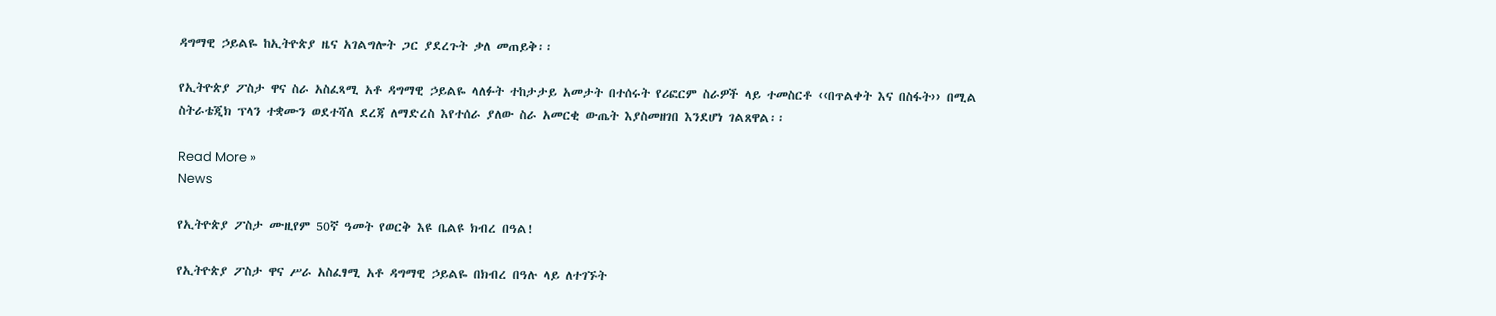ዳግማዊ ኃይልዬ ከኢትዮጵያ ዜና አገልግሎት ጋር ያደረጉት ቃለ መጠይቅ፡፡

የኢትዮጵያ ፖስታ ዋና ስራ አስፈጻሚ አቶ ዳግማዊ ኃይልዬ ላለፉት ተከታታይ አመታት በተሰሩት የሪፎርም ስራዎች ላይ ተመስርቶ ‹‹በጥልቀት እና በስፋት›› በሚል ስትራቴጂክ ፕላን ተቋሙን ወደተሻለ ደረጃ ለማድረስ እየተሰራ ያለው ስራ አመርቂ ውጤት እያስመዘገበ እንደሆነ ገልጸዋል፡፡

Read More »
News

የኢትዮጵያ ፖስታ ሙዚየም 50ኛ ዓመት የወርቅ እዩ ቤልዩ ክብረ በዓል!

የኢትዮጵያ ፖስታ ዋና ሥራ አስፈፃሚ አቶ ዳግማዊ ኃይልዬ በክብረ በዓሉ ላይ ለተገኙት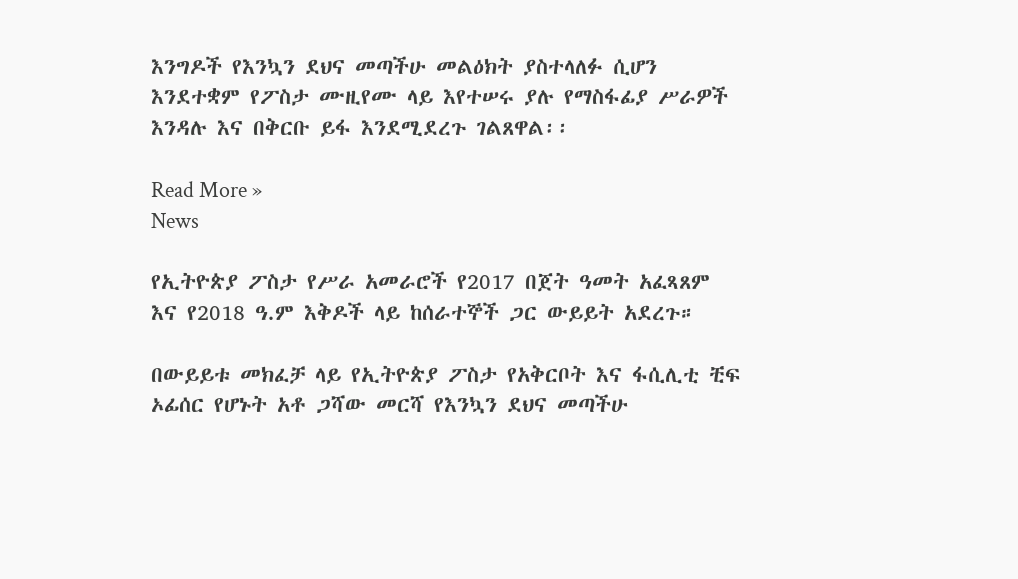እንግዶች የእንኳን ደህና መጣችሁ መልዕክት ያስተላለፉ ሲሆን እንደተቋም የፖስታ ሙዚየሙ ላይ እየተሠሩ ያሉ የማስፋፊያ ሥራዎች እንዳሉ እና በቅርቡ ይፋ እንደሚደረጉ ገልጸዋል፡፡

Read More »
News

የኢትዮጵያ ፖስታ የሥራ አመራሮች የ2017 በጀት ዓመት አፈጻጸም እና የ2018 ዓ.ም እቅዶች ላይ ከሰራተኞች ጋር ውይይት አደረጉ።

በውይይቱ መክፈቻ ላይ የኢትዮጵያ ፖስታ የአቅርቦት እና ፋሲሊቲ ቺፍ ኦፊሰር የሆኑት አቶ ጋሻው መርሻ የእንኳን ደህና መጣችሁ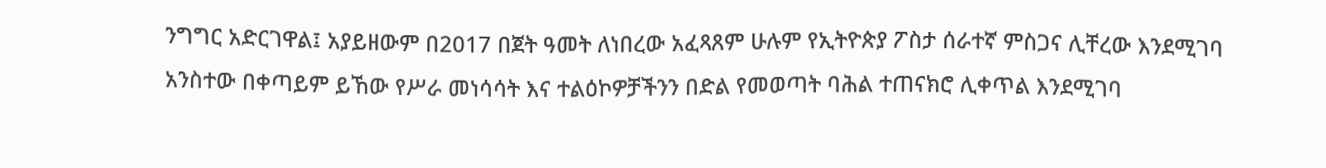ንግግር አድርገዋል፤ አያይዘውም በ2017 በጀት ዓመት ለነበረው አፈጻጸም ሁሉም የኢትዮጵያ ፖስታ ሰራተኛ ምስጋና ሊቸረው እንደሚገባ አንስተው በቀጣይም ይኸው የሥራ መነሳሳት እና ተልዕኮዎቻችንን በድል የመወጣት ባሕል ተጠናክሮ ሊቀጥል እንደሚገባ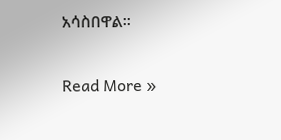አሳስበዋል፡፡

Read More »